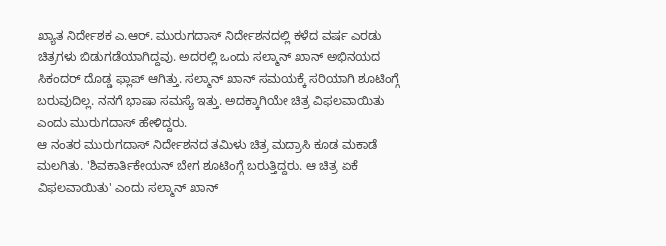ಖ್ಯಾತ ನಿರ್ದೇಶಕ ಎ.ಆರ್. ಮುರುಗದಾಸ್ ನಿರ್ದೇಶನದಲ್ಲಿ ಕಳೆದ ವರ್ಷ ಎರಡು ಚಿತ್ರಗಳು ಬಿಡುಗಡೆಯಾಗಿದ್ದವು. ಅದರಲ್ಲಿ ಒಂದು ಸಲ್ಮಾನ್ ಖಾನ್ ಅಭಿನಯದ ಸಿಕಂದರ್ ದೊಡ್ಡ ಫ್ಲಾಪ್ ಆಗಿತ್ತು. ಸಲ್ಮಾನ್ ಖಾನ್ ಸಮಯಕ್ಕೆ ಸರಿಯಾಗಿ ಶೂಟಿಂಗ್ಗೆ ಬರುವುದಿಲ್ಲ. ನನಗೆ ಭಾಷಾ ಸಮಸ್ಯೆ ಇತ್ತು. ಅದಕ್ಕಾಗಿಯೇ ಚಿತ್ರ ವಿಫಲವಾಯಿತು ಎಂದು ಮುರುಗದಾಸ್ ಹೇಳಿದ್ದರು.
ಆ ನಂತರ ಮುರುಗದಾಸ್ ನಿರ್ದೇಶನದ ತಮಿಳು ಚಿತ್ರ ಮದ್ರಾಸಿ ಕೂಡ ಮಕಾಡೆ ಮಲಗಿತು. 'ಶಿವಕಾರ್ತಿಕೇಯನ್ ಬೇಗ ಶೂಟಿಂಗ್ಗೆ ಬರುತ್ತಿದ್ದರು. ಆ ಚಿತ್ರ ಏಕೆ ವಿಫಲವಾಯಿತು' ಎಂದು ಸಲ್ಮಾನ್ ಖಾನ್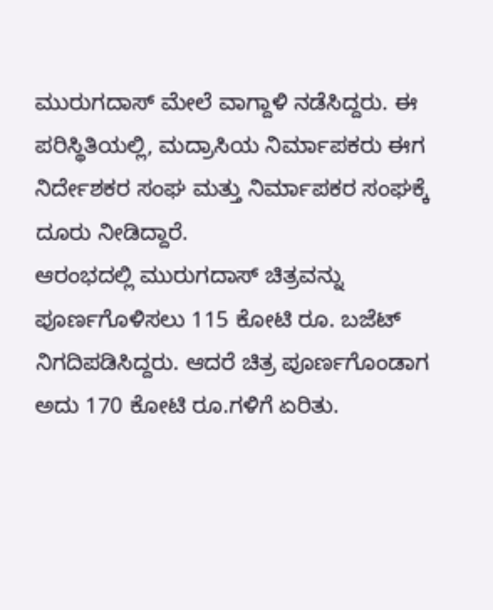ಮುರುಗದಾಸ್ ಮೇಲೆ ವಾಗ್ದಾಳಿ ನಡೆಸಿದ್ದರು. ಈ ಪರಿಸ್ಥಿತಿಯಲ್ಲಿ, ಮದ್ರಾಸಿಯ ನಿರ್ಮಾಪಕರು ಈಗ ನಿರ್ದೇಶಕರ ಸಂಘ ಮತ್ತು ನಿರ್ಮಾಪಕರ ಸಂಘಕ್ಕೆ ದೂರು ನೀಡಿದ್ದಾರೆ.
ಆರಂಭದಲ್ಲಿ ಮುರುಗದಾಸ್ ಚಿತ್ರವನ್ನು ಪೂರ್ಣಗೊಳಿಸಲು 115 ಕೋಟಿ ರೂ. ಬಜೆಟ್ ನಿಗದಿಪಡಿಸಿದ್ದರು. ಆದರೆ ಚಿತ್ರ ಪೂರ್ಣಗೊಂಡಾಗ ಅದು 170 ಕೋಟಿ ರೂ.ಗಳಿಗೆ ಏರಿತು.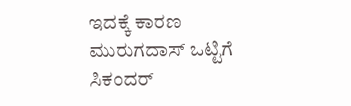ಇದಕ್ಕೆ ಕಾರಣ ಮುರುಗದಾಸ್ ಒಟ್ಟಿಗೆ ಸಿಕಂದರ್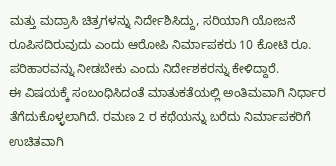ಮತ್ತು ಮದ್ರಾಸಿ ಚಿತ್ರಗಳನ್ನು ನಿರ್ದೇಶಿಸಿದ್ದು, ಸರಿಯಾಗಿ ಯೋಜನೆ ರೂಪಿಸದಿರುವುದು ಎಂದು ಆರೋಪಿ ನಿರ್ಮಾಪಕರು 10 ಕೋಟಿ ರೂ. ಪರಿಹಾರವನ್ನು ನೀಡಬೇಕು ಎಂದು ನಿರ್ದೇಶಕರನ್ನು ಕೇಳಿದ್ದಾರೆ.
ಈ ವಿಷಯಕ್ಕೆ ಸಂಬಂಧಿಸಿದಂತೆ ಮಾತುಕತೆಯಲ್ಲಿ ಅಂತಿಮವಾಗಿ ನಿರ್ಧಾರ ತೆಗೆದುಕೊಳ್ಳಲಾಗಿದೆ. ರಮಣ 2 ರ ಕಥೆಯನ್ನು ಬರೆದು ನಿರ್ಮಾಪಕರಿಗೆ ಉಚಿತವಾಗಿ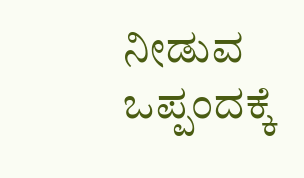ನೀಡುವ ಒಪ್ಪಂದಕ್ಕೆ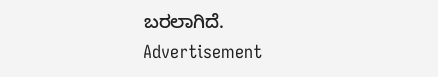ಬರಲಾಗಿದೆ.
Advertisement